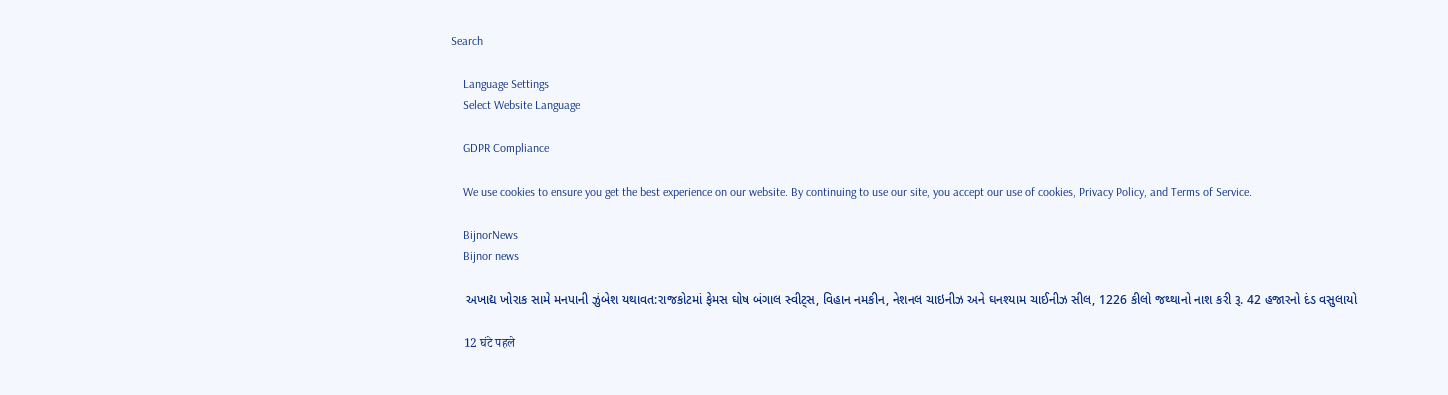Search

    Language Settings
    Select Website Language

    GDPR Compliance

    We use cookies to ensure you get the best experience on our website. By continuing to use our site, you accept our use of cookies, Privacy Policy, and Terms of Service.

    BijnorNews
    Bijnor news

    અખાદ્ય ખોરાક સામે મનપાની ઝુંબેશ યથાવત:રાજકોટમાં ફેમસ ઘોષ બંગાલ સ્વીટ્સ, વિહાન નમકીન, નેશનલ ચાઇનીઝ અને ઘનશ્યામ ચાઈનીઝ સીલ, 1226 કીલો જથ્થાનો નાશ કરી રૂ. 42 હજારનો દંડ વસુલાયો

    12 घंटे पहले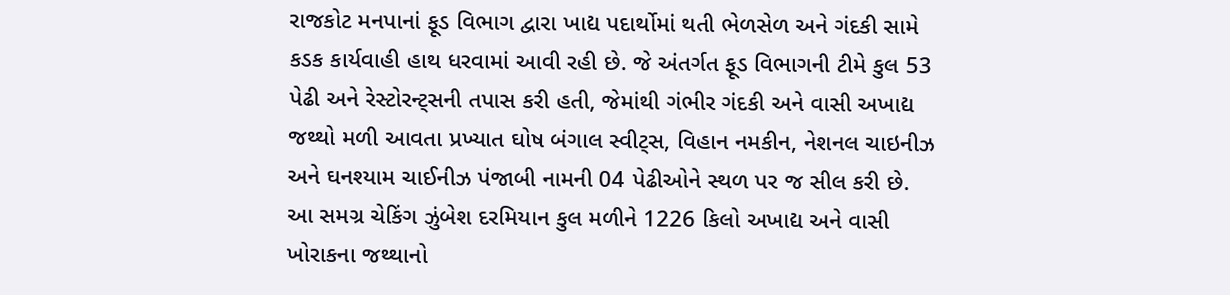રાજકોટ મનપાનાં ફૂડ વિભાગ દ્વારા ખાદ્ય પદાર્થોમાં થતી ભેળસેળ અને ગંદકી સામે કડક કાર્યવાહી હાથ ધરવામાં આવી રહી છે. જે અંતર્ગત ફૂડ વિભાગની ટીમે કુલ 53 પેઢી અને રેસ્ટોરન્ટ્સની તપાસ કરી હતી, જેમાંથી ગંભીર ગંદકી અને વાસી અખાદ્ય જથ્થો મળી આવતા પ્રખ્યાત ઘોષ બંગાલ સ્વીટ્સ, વિહાન નમકીન, નેશનલ ચાઇનીઝ અને ઘનશ્યામ ચાઈનીઝ પંજાબી નામની 04 પેઢીઓને સ્થળ પર જ સીલ કરી છે. આ સમગ્ર ચેકિંગ ઝુંબેશ દરમિયાન કુલ મળીને 1226 કિલો અખાદ્ય અને વાસી ખોરાકના જથ્થાનો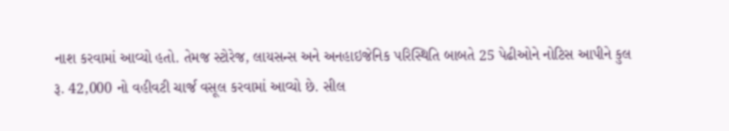નાશ કરવામાં આવ્યો હતો. તેમજ સ્ટોરેજ, લાયસન્સ અને અનહાઇજેનિક પરિસ્થિતિ બાબતે 25 પેઢીઓને નોટિસ આપીને કુલ રૂ. 42,000 નો વહીવટી ચાર્જ વસૂલ કરવામાં આવ્યો છે. સીલ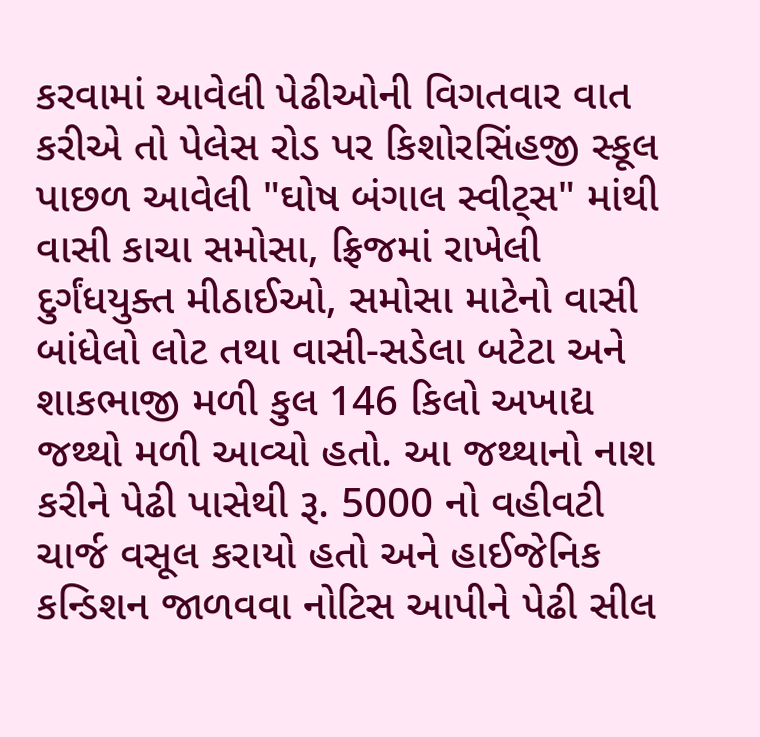કરવામાં આવેલી પેઢીઓની વિગતવાર વાત કરીએ તો પેલેસ રોડ પર કિશોરસિંહજી સ્કૂલ પાછળ આવેલી "ઘોષ બંગાલ સ્વીટ્સ" માંથી વાસી કાચા સમોસા, ફ્રિજમાં રાખેલી દુર્ગંધયુક્ત મીઠાઈઓ, સમોસા માટેનો વાસી બાંધેલો લોટ તથા વાસી-સડેલા બટેટા અને શાકભાજી મળી કુલ 146 કિલો અખાદ્ય જથ્થો મળી આવ્યો હતો. આ જથ્થાનો નાશ કરીને પેઢી પાસેથી રૂ. 5000 નો વહીવટી ચાર્જ વસૂલ કરાયો હતો અને હાઈજેનિક કન્ડિશન જાળવવા નોટિસ આપીને પેઢી સીલ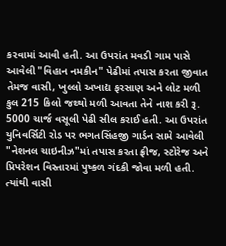કરવામાં આવી હતી. આ ઉપરાંત મવડી ગામ પાસે આવેલી "વિહાન નમકીન" પેઢીમાં તપાસ કરતા જીવાત તેમજ વાસી, ખુલ્લો અખાદ્ય ફરસાણ અને લોટ મળી કુલ 215 કિલો જથ્થો મળી આવતા તેને નાશ કરી રૂ. 5000 ચાર્જ વસૂલી પેઢી સીલ કરાઈ હતી. આ ઉપરાંત યુનિવર્સિટી રોડ પર ભગતસિંહજી ગાર્ડન સામે આવેલી "નેશનલ ચાઇનીઝ"માં તપાસ કરતા ફ્રીજ, સ્ટોરેજ અને પ્રિપરેશન વિસ્તારમાં પુષ્કળ ગંદકી જોવા મળી હતી. ત્યાંથી વાસી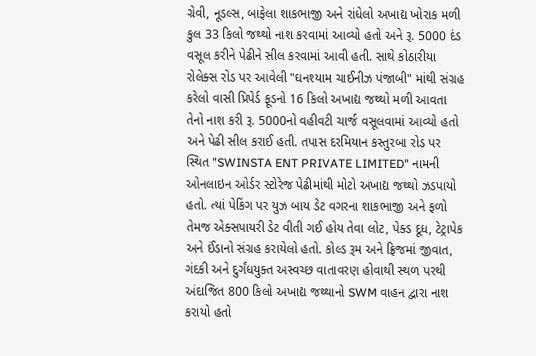ગ્રેવી, નૂડલ્સ, બાફેલા શાકભાજી અને રાંધેલો અખાદ્ય ખોરાક મળી કુલ 33 કિલો જથ્થો નાશ કરવામાં આવ્યો હતો અને રૂ. 5000 દંડ વસૂલ કરીને પેઢીને સીલ કરવામાં આવી હતી. સાથે કોઠારીયા રોલેક્સ રોડ પર આવેલી "ઘનશ્યામ ચાઈનીઝ પંજાબી" માંથી સંગ્રહ કરેલો વાસી પ્રિપેર્ડ ફૂડનો 16 કિલો અખાદ્ય જથ્થો મળી આવતા તેનો નાશ કરી રૂ. 5000નો વહીવટી ચાર્જ વસૂલવામાં આવ્યો હતો અને પેઢી સીલ કરાઈ હતી. તપાસ દરમિયાન કસ્તુરબા રોડ પર સ્થિત "SWINSTA ENT PRIVATE LIMITED" નામની ઓનલાઇન ઓર્ડર સ્ટોરેજ પેઢીમાંથી મોટો અખાદ્ય જથ્થો ઝડપાયો હતો. ત્યાં પેકિંગ પર યુઝ બાય ડેટ વગરના શાકભાજી અને ફળો તેમજ એક્સપાયરી ડેટ વીતી ગઈ હોય તેવા લોટ, પેક્ડ દૂધ, ટેટ્રાપેક અને ઈંડાનો સંગ્રહ કરાયેલો હતો. કોલ્ડ રૂમ અને ફ્રિજમાં જીવાત, ગંદકી અને દુર્ગંધયુક્ત અસ્વચ્છ વાતાવરણ હોવાથી સ્થળ પરથી અંદાજિત 800 કિલો અખાદ્ય જથ્થાનો SWM વાહન દ્વારા નાશ કરાયો હતો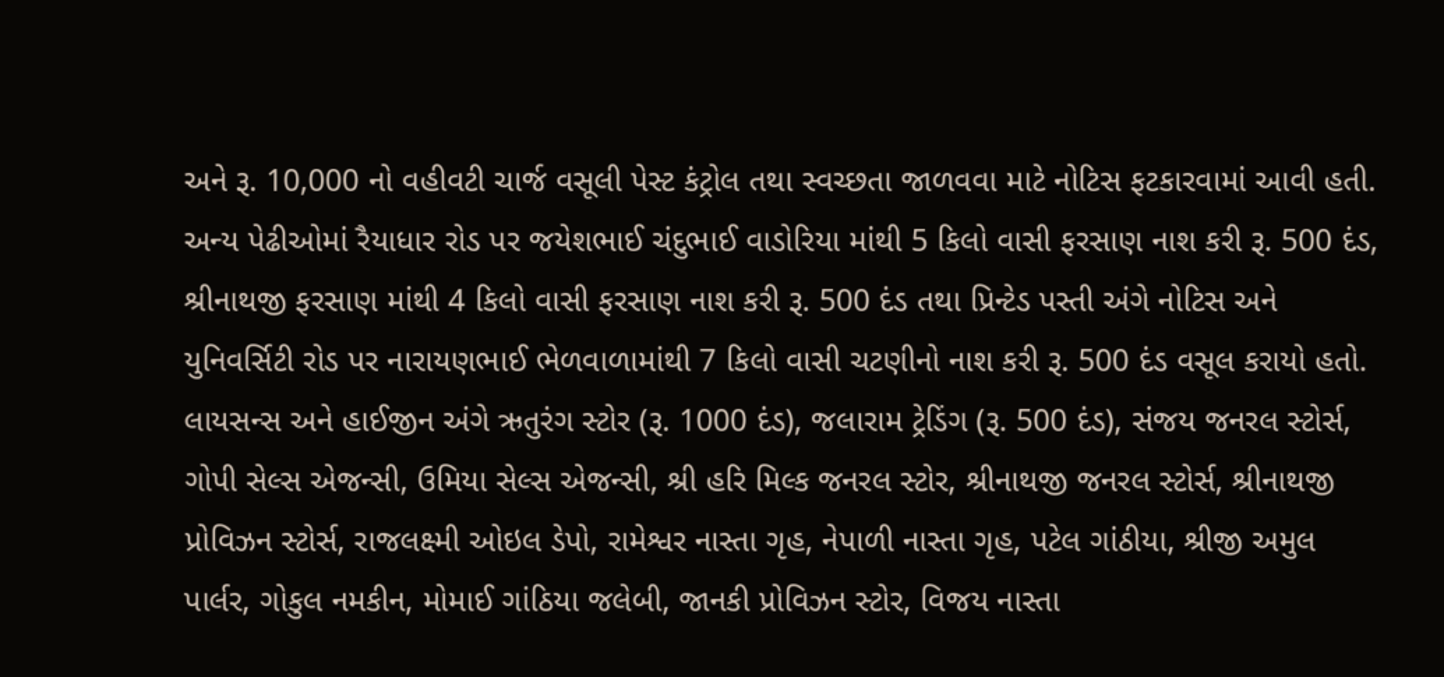અને રૂ. 10,000 નો વહીવટી ચાર્જ વસૂલી પેસ્ટ કંટ્રોલ તથા સ્વચ્છતા જાળવવા માટે નોટિસ ફટકારવામાં આવી હતી. અન્ય પેઢીઓમાં રૈયાધાર રોડ પર જયેશભાઈ ચંદુભાઈ વાડોરિયા માંથી 5 કિલો વાસી ફરસાણ નાશ કરી રૂ. 500 દંડ, શ્રીનાથજી ફરસાણ માંથી 4 કિલો વાસી ફરસાણ નાશ કરી રૂ. 500 દંડ તથા પ્રિન્ટેડ પસ્તી અંગે નોટિસ અને યુનિવર્સિટી રોડ પર નારાયણભાઈ ભેળવાળામાંથી 7 કિલો વાસી ચટણીનો નાશ કરી રૂ. 500 દંડ વસૂલ કરાયો હતો. લાયસન્સ અને હાઈજીન અંગે ઋતુરંગ સ્ટોર (રૂ. 1000 દંડ), જલારામ ટ્રેડિંગ (રૂ. 500 દંડ), સંજય જનરલ સ્ટોર્સ, ગોપી સેલ્સ એજન્સી, ઉમિયા સેલ્સ એજન્સી, શ્રી હરિ મિલ્ક જનરલ સ્ટોર, શ્રીનાથજી જનરલ સ્ટોર્સ, શ્રીનાથજી પ્રોવિઝન સ્ટોર્સ, રાજલક્ષ્મી ઓઇલ ડેપો, રામેશ્વર નાસ્તા ગૃહ, નેપાળી નાસ્તા ગૃહ, પટેલ ગાંઠીયા, શ્રીજી અમુલ પાર્લર, ગોકુલ નમકીન, મોમાઈ ગાંઠિયા જલેબી, જાનકી પ્રોવિઝન સ્ટોર, વિજય નાસ્તા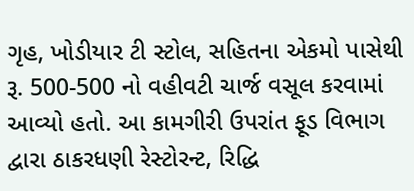ગૃહ, ખોડીયાર ટી સ્ટોલ, સહિતના એકમો પાસેથી રૂ. 500-500 નો વહીવટી ચાર્જ વસૂલ કરવામાં આવ્યો હતો. આ કામગીરી ઉપરાંત ફૂડ વિભાગ દ્વારા ઠાકરધણી રેસ્ટોરન્ટ, રિદ્ધિ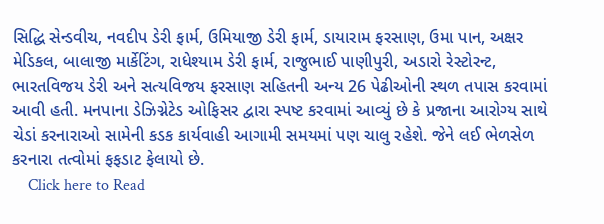સિદ્ધિ સેન્ડવીચ, નવદીપ ડેરી ફાર્મ, ઉમિયાજી ડેરી ફાર્મ, ડાયારામ ફરસાણ, ઉમા પાન, અક્ષર મેડિકલ, બાલાજી માર્કેટિંગ, રાધેશ્યામ ડેરી ફાર્મ, રાજુભાઈ પાણીપુરી, અડારો રેસ્ટોરન્ટ, ભારતવિજય ડેરી અને સત્યવિજય ફરસાણ સહિતની અન્ય 26 પેઢીઓની સ્થળ તપાસ કરવામાં આવી હતી. મનપાના ડેઝિગ્નેટેડ ઓફિસર દ્વારા સ્પષ્ટ કરવામાં આવ્યું છે કે પ્રજાના આરોગ્ય સાથે ચેડાં કરનારાઓ સામેની કડક કાર્યવાહી આગામી સમયમાં પણ ચાલુ રહેશે. જેને લઈ ભેળસેળ કરનારા તત્વોમાં ફફડાટ ફેલાયો છે.
    Click here to Read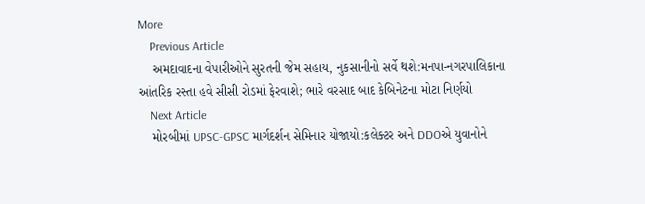More
    Previous Article
    અમદાવાદના વેપારીઓને સુરતની જેમ સહાય, નુકસાનીનો સર્વે થશે:મનપા-નગરપાલિકાના આંતરિક રસ્તા હવે સીસી રોડમાં ફેરવાશે; ભારે વરસાદ બાદ કેબિનેટના મોટા નિર્ણયો
    Next Article
    મોરબીમાં UPSC-GPSC માર્ગદર્શન સેમિનાર યોજાયો:કલેક્ટર અને DDOએ યુવાનોને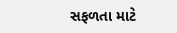સફળતા માટે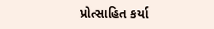પ્રોત્સાહિત કર્યા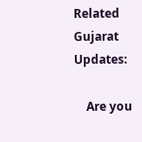Related Gujarat Updates:

    Are you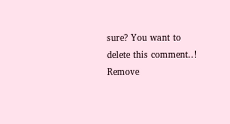sure? You want to delete this comment..! Remove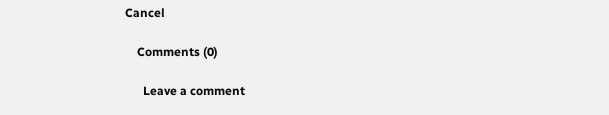Cancel

    Comments (0)

      Leave a comment